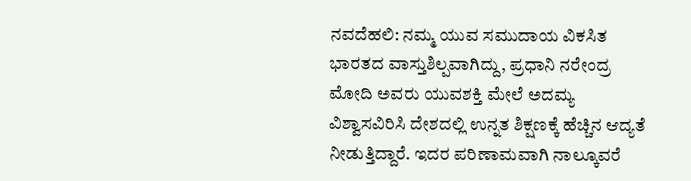ನವದೆಹಲಿ: ನಮ್ಮ ಯುವ ಸಮುದಾಯ ವಿಕಸಿತ ಭಾರತದ ವಾಸ್ತುಶಿಲ್ಪವಾಗಿದ್ದು, ಪ್ರಧಾನಿ ನರೇಂದ್ರ ಮೋದಿ ಅವರು ಯುವಶಕ್ತಿ ಮೇಲೆ ಅದಮ್ಯ ವಿಶ್ವಾಸವಿರಿಸಿ ದೇಶದಲ್ಲಿ ಉನ್ನತ ಶಿಕ್ಷಣಕ್ಕೆ ಹೆಚ್ಚಿನ ಆದ್ಯತೆ ನೀಡುತ್ತಿದ್ದಾರೆ. ಇದರ ಪರಿಣಾಮವಾಗಿ ನಾಲ್ಕೂವರೆ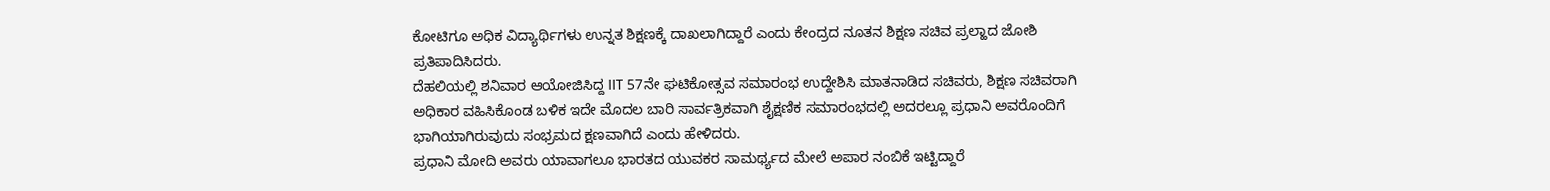ಕೋಟಿಗೂ ಅಧಿಕ ವಿದ್ಯಾರ್ಥಿಗಳು ಉನ್ನತ ಶಿಕ್ಷಣಕ್ಕೆ ದಾಖಲಾಗಿದ್ದಾರೆ ಎಂದು ಕೇಂದ್ರದ ನೂತನ ಶಿಕ್ಷಣ ಸಚಿವ ಪ್ರಲ್ಹಾದ ಜೋಶಿ ಪ್ರತಿಪಾದಿಸಿದರು.
ದೆಹಲಿಯಲ್ಲಿ ಶನಿವಾರ ಆಯೋಜಿಸಿದ್ದ IIT 57ನೇ ಘಟಿಕೋತ್ಸವ ಸಮಾರಂಭ ಉದ್ದೇಶಿಸಿ ಮಾತನಾಡಿದ ಸಚಿವರು, ಶಿಕ್ಷಣ ಸಚಿವರಾಗಿ ಅಧಿಕಾರ ವಹಿಸಿಕೊಂಡ ಬಳಿಕ ಇದೇ ಮೊದಲ ಬಾರಿ ಸಾರ್ವತ್ರಿಕವಾಗಿ ಶೈಕ್ಷಣಿಕ ಸಮಾರಂಭದಲ್ಲಿ ಅದರಲ್ಲೂ ಪ್ರಧಾನಿ ಅವರೊಂದಿಗೆ ಭಾಗಿಯಾಗಿರುವುದು ಸಂಭ್ರಮದ ಕ್ಷಣವಾಗಿದೆ ಎಂದು ಹೇಳಿದರು.
ಪ್ರಧಾನಿ ಮೋದಿ ಅವರು ಯಾವಾಗಲೂ ಭಾರತದ ಯುವಕರ ಸಾಮರ್ಥ್ಯದ ಮೇಲೆ ಅಪಾರ ನಂಬಿಕೆ ಇಟ್ಟಿದ್ದಾರೆ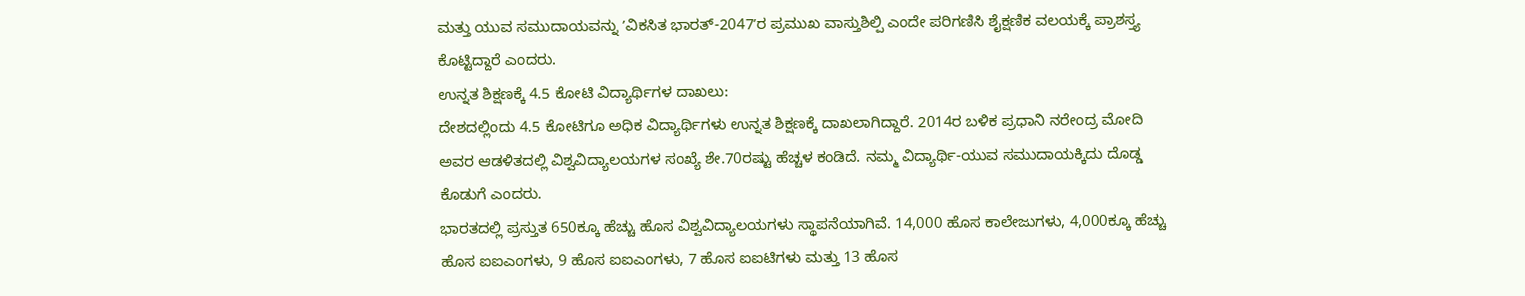ಮತ್ತು ಯುವ ಸಮುದಾಯವನ್ನು ʼವಿಕಸಿತ ಭಾರತ್-2047ʼರ ಪ್ರಮುಖ ವಾಸ್ತುಶಿಲ್ಪಿ ಎಂದೇ ಪರಿಗಣಿಸಿ ಶೈಕ್ಷಣಿಕ ವಲಯಕ್ಕೆ ಪ್ರಾಶಸ್ತ್ಯ ಕೊಟ್ಟಿದ್ದಾರೆ ಎಂದರು.
ಉನ್ನತ ಶಿಕ್ಷಣಕ್ಕೆ 4.5 ಕೋಟಿ ವಿದ್ಯಾರ್ಥಿಗಳ ದಾಖಲು:
ದೇಶದಲ್ಲಿಂದು 4.5 ಕೋಟಿಗೂ ಅಧಿಕ ವಿದ್ಯಾರ್ಥಿಗಳು ಉನ್ನತ ಶಿಕ್ಷಣಕ್ಕೆ ದಾಖಲಾಗಿದ್ದಾರೆ. 2014ರ ಬಳಿಕ ಪ್ರಧಾನಿ ನರೇಂದ್ರ ಮೋದಿ ಅವರ ಆಡಳಿತದಲ್ಲಿ ವಿಶ್ವವಿದ್ಯಾಲಯಗಳ ಸಂಖ್ಯೆ ಶೇ.70ರಷ್ಟು ಹೆಚ್ಚಳ ಕಂಡಿದೆ. ನಮ್ಮ ವಿದ್ಯಾರ್ಥಿ-ಯುವ ಸಮುದಾಯಕ್ಕಿದು ದೊಡ್ಡ ಕೊಡುಗೆ ಎಂದರು.
ಭಾರತದಲ್ಲಿ ಪ್ರಸ್ತುತ 650ಕ್ಕೂ ಹೆಚ್ಚು ಹೊಸ ವಿಶ್ವವಿದ್ಯಾಲಯಗಳು ಸ್ಥಾಪನೆಯಾಗಿವೆ. 14,000 ಹೊಸ ಕಾಲೇಜುಗಳು, 4,000ಕ್ಕೂ ಹೆಚ್ಚು ಹೊಸ ಐಐಎಂಗಳು, 9 ಹೊಸ ಐಐಎಂಗಳು, 7 ಹೊಸ ಐಐಟಿಗಳು ಮತ್ತು 13 ಹೊಸ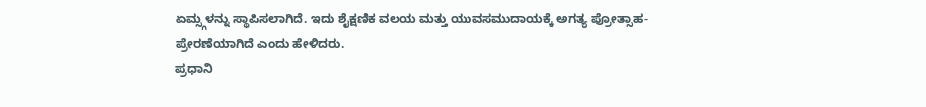ಏಮ್ಸ್ಗಳನ್ನು ಸ್ಥಾಪಿಸಲಾಗಿದೆ. ಇದು ಶೈಕ್ಷಣಿಕ ವಲಯ ಮತ್ತು ಯುವಸಮುದಾಯಕ್ಕೆ ಅಗತ್ಯ ಪ್ರೋತ್ಸಾಹ-ಪ್ರೇರಣೆಯಾಗಿದೆ ಎಂದು ಹೇಳಿದರು.
ಪ್ರಧಾನಿ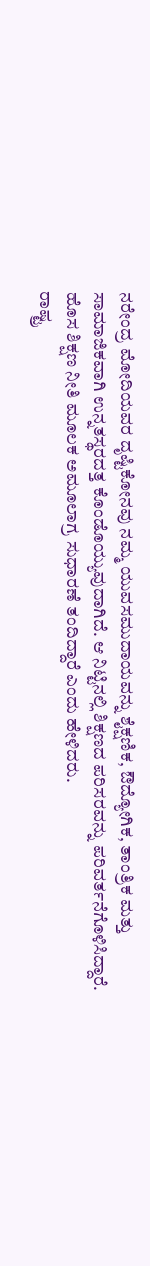ನರೇಂದ್ರ ಮೋದಿಯವರ ದೃಷ್ಟಿಕೋನವು ನಮ್ಮ ಯುವಸಮುದಾಯವನ್ನು ಶೈಕ್ಷಣಿಕ, ಔದ್ಯೋಗಿಕ, ತಾಂತ್ರಿಕ ಮತ್ತು ಸಾಮಾಜಿಕವಾಗಿ ಉನ್ನತಸ್ಥರದತ್ತ ಕೊಂಡೊಯ್ಯುವುದಾಗಿದೆ. ಆ ನಿಟ್ಟಿನಲ್ಲಿ ಶಿಕ್ಷಣದ ಪರಿಸರವನ್ನು ಪರಿವರ್ತನೆಗೊಳಿಸಿದ್ದಾರೆ. ಹೊಸ ಶಿಕ್ಷಣ ನೀತಿ ಮೂಲಕ ಅಮೂಲಾಗ್ರ ಸುಧಾರಣೆ ತಂದಿದ್ದಾರೆ ಎಂದು ಹೇಳಿದರು.
ರಾಷ್ಟ್ರ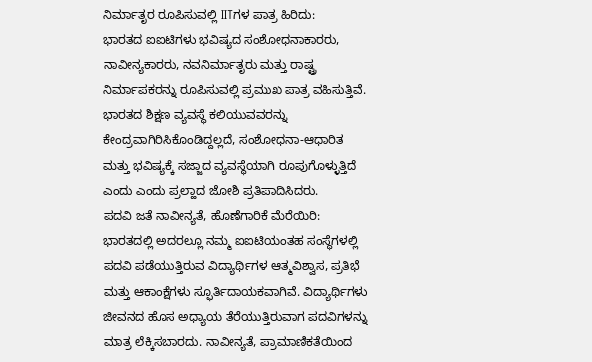ನಿರ್ಮಾತೃರ ರೂಪಿಸುವಲ್ಲಿ IITಗಳ ಪಾತ್ರ ಹಿರಿದು:
ಭಾರತದ ಐಐಟಿಗಳು ಭವಿಷ್ಯದ ಸಂಶೋಧನಾಕಾರರು, ನಾವೀನ್ಯಕಾರರು, ನವನಿರ್ಮಾತೃರು ಮತ್ತು ರಾಷ್ಟ್ರ ನಿರ್ಮಾಪಕರನ್ನು ರೂಪಿಸುವಲ್ಲಿ ಪ್ರಮುಖ ಪಾತ್ರ ವಹಿಸುತ್ತಿವೆ. ಭಾರತದ ಶಿಕ್ಷಣ ವ್ಯವಸ್ಥೆ ಕಲಿಯುವವರನ್ನು ಕೇಂದ್ರವಾಗಿರಿಸಿಕೊಂಡಿದ್ದಲ್ಲದೆ, ಸಂಶೋಧನಾ-ಆಧಾರಿತ ಮತ್ತು ಭವಿಷ್ಯಕ್ಕೆ ಸಜ್ಜಾದ ವ್ಯವಸ್ಥೆಯಾಗಿ ರೂಪುಗೊಳ್ಳುತ್ತಿದೆ ಎಂದು ಎಂದು ಪ್ರಲ್ಹಾದ ಜೋಶಿ ಪ್ರತಿಪಾದಿಸಿದರು.
ಪದವಿ ಜತೆ ನಾವೀನ್ಯತೆ, ಹೊಣೆಗಾರಿಕೆ ಮೆರೆಯಿರಿ:
ಭಾರತದಲ್ಲಿ ಅದರಲ್ಲೂ ನಮ್ಮ ಐಐಟಿಯಂತಹ ಸಂಸ್ಥೆಗಳಲ್ಲಿ ಪದವಿ ಪಡೆಯುತ್ತಿರುವ ವಿದ್ಯಾರ್ಥಿಗಳ ಆತ್ಮವಿಶ್ವಾಸ, ಪ್ರತಿಭೆ ಮತ್ತು ಆಕಾಂಕ್ಷೆಗಳು ಸ್ಫೂರ್ತಿದಾಯಕವಾಗಿವೆ. ವಿದ್ಯಾರ್ಥಿಗಳು ಜೀವನದ ಹೊಸ ಅಧ್ಯಾಯ ತೆರೆಯುತ್ತಿರುವಾಗ ಪದವಿಗಳನ್ನು ಮಾತ್ರ ಲೆಕ್ಕಿಸಬಾರದು. ನಾವೀನ್ಯತೆ, ಪ್ರಾಮಾಣಿಕತೆಯಿಂದ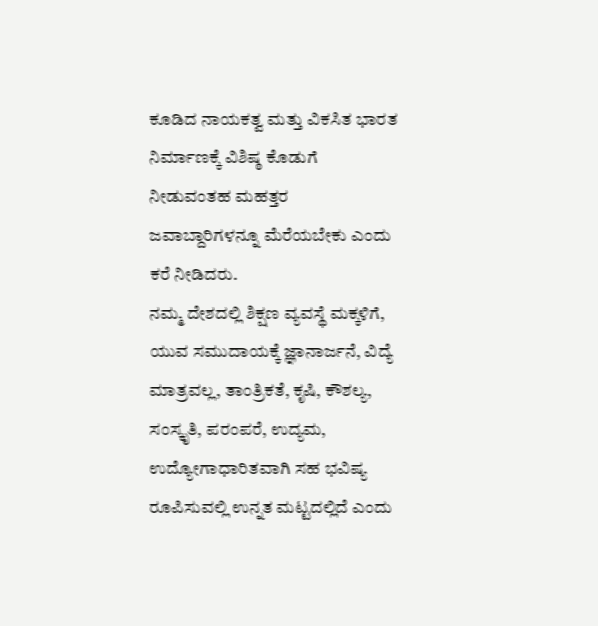ಕೂಡಿದ ನಾಯಕತ್ವ ಮತ್ತು ವಿಕಸಿತ ಭಾರತ ನಿರ್ಮಾಣಕ್ಕೆ ವಿಶಿಷ್ಠ ಕೊಡುಗೆ ನೀಡುವಂತಹ ಮಹತ್ತರ ಜವಾಬ್ದಾರಿಗಳನ್ನೂ ಮೆರೆಯಬೇಕು ಎಂದು ಕರೆ ನೀಡಿದರು.
ನಮ್ಮ ದೇಶದಲ್ಲಿ ಶಿಕ್ಷಣ ವ್ಯವಸ್ಥೆ ಮಕ್ಕಳಿಗೆ, ಯುವ ಸಮುದಾಯಕ್ಕೆ ಜ್ಞಾನಾರ್ಜನೆ, ವಿದ್ಯೆ ಮಾತ್ರವಲ್ಲ, ತಾಂತ್ರಿಕತೆ, ಕೃಷಿ, ಕೌಶಲ್ಯ, ಸಂಸ್ಕೃತಿ, ಪರಂಪರೆ, ಉದ್ಯಮ, ಉದ್ಯೋಗಾಧಾರಿತವಾಗಿ ಸಹ ಭವಿಷ್ಯ ರೂಪಿಸುವಲ್ಲಿ ಉನ್ನತ ಮಟ್ಟದಲ್ಲಿದೆ ಎಂದು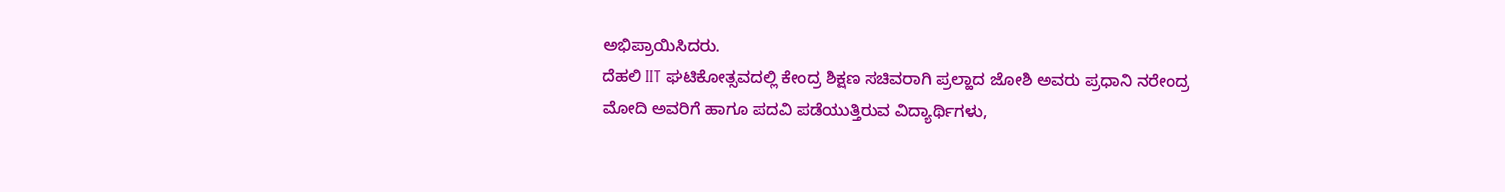ಅಭಿಪ್ರಾಯಿಸಿದರು.
ದೆಹಲಿ IIT ಘಟಿಕೋತ್ಸವದಲ್ಲಿ ಕೇಂದ್ರ ಶಿಕ್ಷಣ ಸಚಿವರಾಗಿ ಪ್ರಲ್ಹಾದ ಜೋಶಿ ಅವರು ಪ್ರಧಾನಿ ನರೇಂದ್ರ ಮೋದಿ ಅವರಿಗೆ ಹಾಗೂ ಪದವಿ ಪಡೆಯುತ್ತಿರುವ ವಿದ್ಯಾರ್ಥಿಗಳು,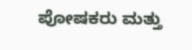ಪೋಷಕರು ಮತ್ತು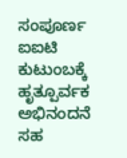ಸಂಪೂರ್ಣ ಐಐಟಿ ಕುಟುಂಬಕ್ಕೆ ಹೃತ್ಪೂರ್ವಕ ಅಭಿನಂದನೆ ಸಹ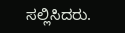ಸಲ್ಲಿಸಿದರು.